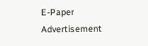E-Paper
Advertisement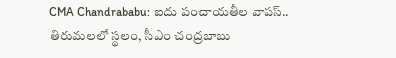CMA Chandrababu: ఐదు పంచాయతీల వాపస్.. తిరుమలలో స్థలం, సీఎం చంద్రబాబు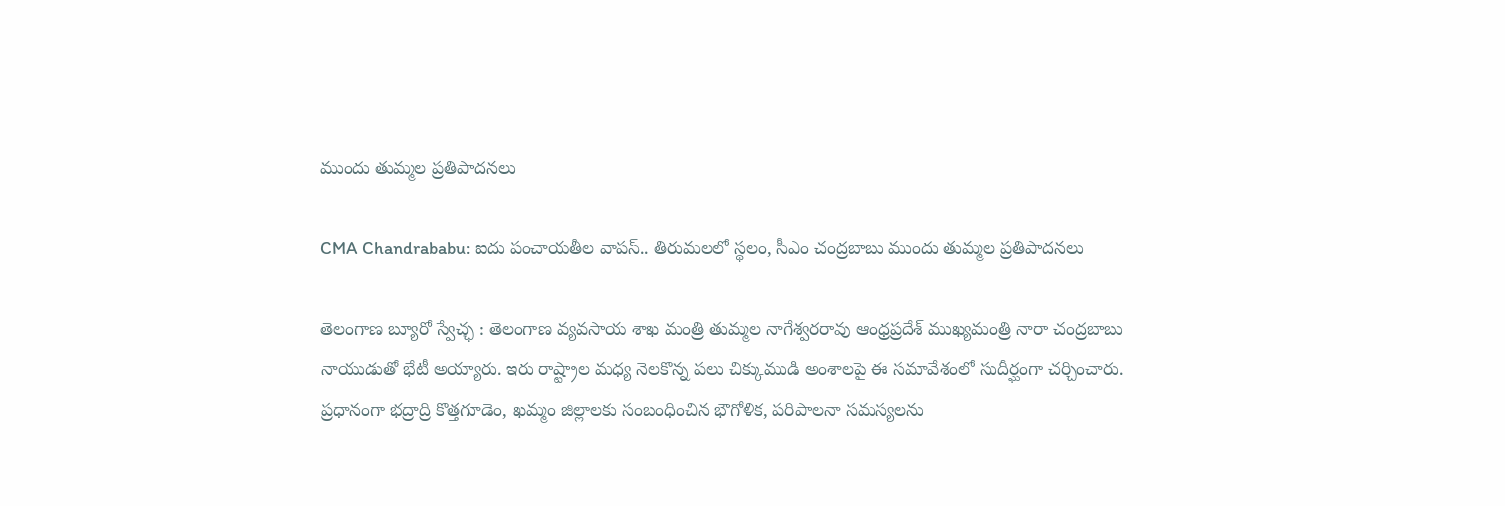ముందు తుమ్మల ప్రతిపాదనలు

CMA Chandrababu: ఐదు పంచాయతీల వాపస్.. తిరుమలలో స్థలం, సీఎం చంద్రబాబు ముందు తుమ్మల ప్రతిపాదనలు

తెలంగాణ బ్యూరో స్వేచ్ఛ : తెలంగాణ వ్యవసాయ శాఖ మంత్రి తుమ్మల నాగేశ్వరరావు ఆంధ్రప్రదేశ్ ముఖ్యమంత్రి నారా చంద్రబాబు నాయుడుతో భేటీ అయ్యారు. ఇరు రాష్ట్రాల మధ్య నెలకొన్న పలు చిక్కుముడి అంశాలపై ఈ సమావేశంలో సుదీర్ఘంగా చర్చించారు. ప్రధానంగా భద్రాద్రి కొత్తగూడెం, ఖమ్మం జిల్లాలకు సంబంధించిన భౌగోళిక, పరిపాలనా సమస్యలను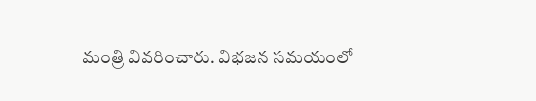మంత్రి వివరించారు. విభజన సమయంలో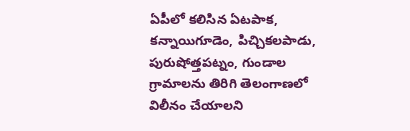ఏపీలో కలిసిన ఏటపాక, కన్నాయిగూడెం, పిచ్చికలపాడు, పురుషోత్తపట్నం, గుండాల గ్రామాలను తిరిగి తెలంగాణలో విలీనం చేయాలని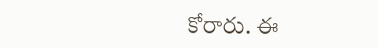కోరారు. ఈ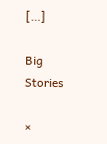[…]

Big Stories

×